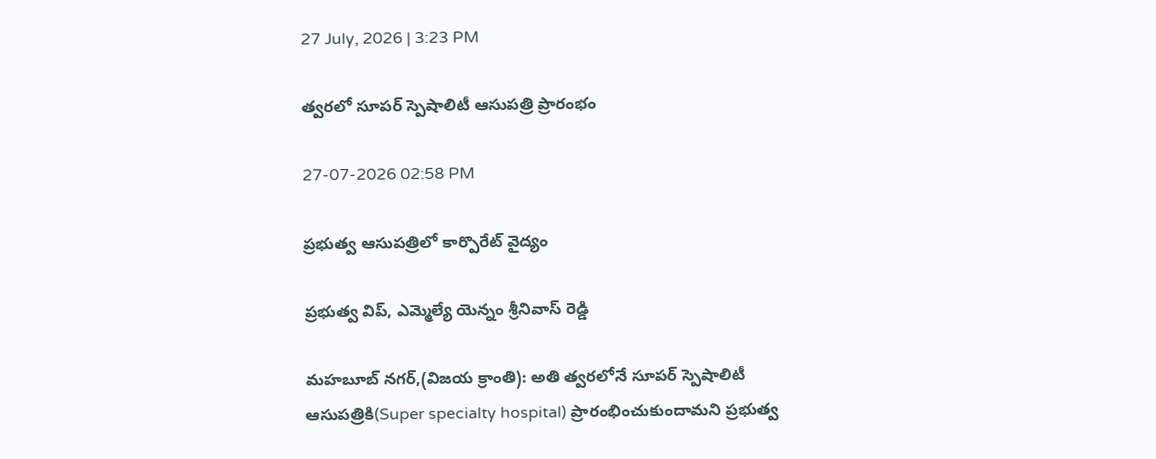27 July, 2026 | 3:23 PM

త్వరలో సూపర్ స్పెషాలిటీ ఆసుపత్రి ప్రారంభం

27-07-2026 02:58 PM

ప్రభుత్వ ఆసుపత్రిలో కార్పొరేట్ వైద్యం

ప్రభుత్వ విప్, ఎమ్మెల్యే యెన్నం శ్రీనివాస్ రెడ్డి

మహబూబ్ నగర్,(విజయ క్రాంతి): అతి త్వరలోనే సూపర్ స్పెషాలిటీ ఆసుపత్రికి(Super specialty hospital) ప్రారంభించుకుందామని ప్రభుత్వ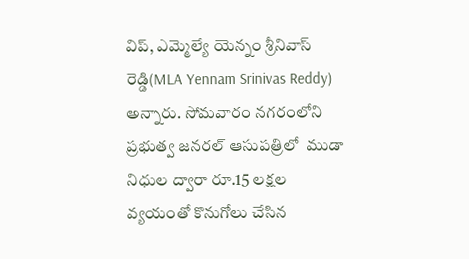విప్, ఎమ్మెల్యే యెన్నం శ్రీనివాస్ రెడ్డి(MLA Yennam Srinivas Reddy) అన్నారు. సోమవారం నగరంలోని ప్రభుత్వ జనరల్ ఆసుపత్రిలో  ముడా నిధుల ద్వారా రూ.15 లక్షల వ్యయంతో కొనుగోలు చేసిన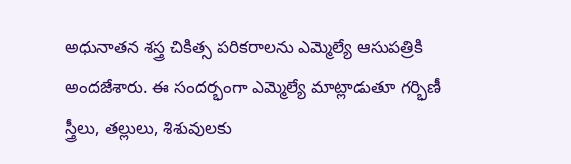అధునాతన శస్త్ర చికిత్స పరికరాలను ఎమ్మెల్యే ఆసుపత్రికి అందజేశారు. ఈ సందర్భంగా ఎమ్మెల్యే మాట్లాడుతూ గర్భిణీ స్త్రీలు, తల్లులు, శిశువులకు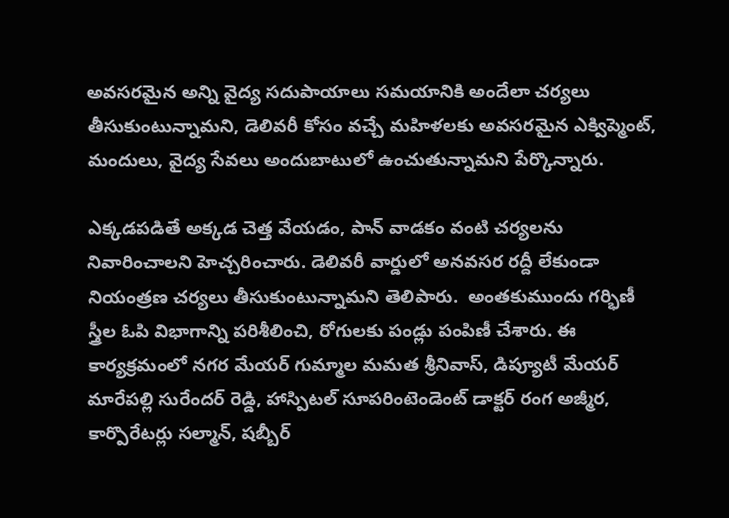అవసరమైన అన్ని వైద్య సదుపాయాలు సమయానికి అందేలా చర్యలు తీసుకుంటున్నామని, డెలివరీ కోసం వచ్చే మహిళలకు అవసరమైన ఎక్విప్మెంట్, మందులు, వైద్య సేవలు అందుబాటులో ఉంచుతున్నామని పేర్కొన్నారు.

ఎక్కడపడితే అక్కడ చెత్త వేయడం, పాన్ వాడకం వంటి చర్యలను నివారించాలని హెచ్చరించారు. డెలివరీ వార్డులో అనవసర రద్దీ లేకుండా నియంత్రణ చర్యలు తీసుకుంటున్నామని తెలిపారు.  అంతకుముందు గర్భిణీ స్త్రీల ఓపి విభాగాన్ని పరిశీలించి, రోగులకు పండ్లు పంపిణీ చేశారు. ఈ కార్యక్రమంలో నగర మేయర్ గుమ్మాల మమత శ్రీనివాస్, డిప్యూటీ మేయర్ మారేపల్లి సురేందర్ రెడ్డి, హాస్పిటల్ సూపరింటెండెంట్ డాక్టర్ రంగ అజ్మీర, కార్పొరేటర్లు సల్మాన్, షబ్బీర్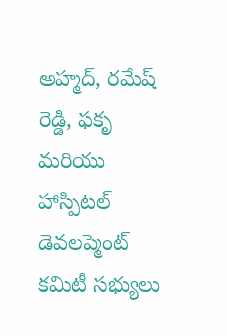అహ్మద్, రమేష్ రెడ్డి, ఫకృ మరియు హాస్పిటల్ డెవలప్మెంట్ కమిటీ సభ్యులు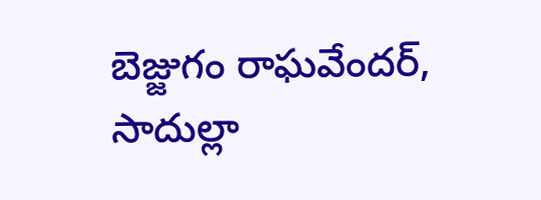బెజ్జుగం రాఘవేందర్, సాదుల్లా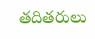తదితరులు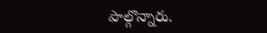పాల్గొన్నారు.